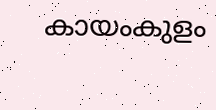കായംകുളം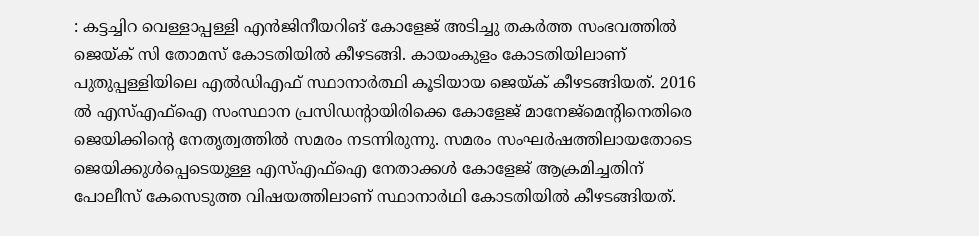: കട്ടച്ചിറ വെള്ളാപ്പള്ളി എൻജിനീയറിങ് കോളേജ് അടിച്ചു തകർത്ത സംഭവത്തിൽ ജെയ്ക് സി തോമസ് കോടതിയിൽ കീഴടങ്ങി. കായംകുളം കോടതിയിലാണ് പുതുപ്പള്ളിയിലെ എൽഡിഎഫ് സ്ഥാനാർത്ഥി കൂടിയായ ജെയ്ക് കീഴടങ്ങിയത്. 2016 ൽ എസ്എഫ്ഐ സംസ്ഥാന പ്രസിഡന്റായിരിക്കെ കോളേജ് മാനേജ്മെന്റിനെതിരെ ജെയിക്കിന്റെ നേതൃത്വത്തിൽ സമരം നടന്നിരുന്നു. സമരം സംഘർഷത്തിലായതോടെ ജെയിക്കുൾപ്പെടെയുള്ള എസ്എഫ്ഐ നേതാക്കൾ കോളേജ് ആക്രമിച്ചതിന് പോലീസ് കേസെടുത്ത വിഷയത്തിലാണ് സ്ഥാനാർഥി കോടതിയിൽ കീഴടങ്ങിയത്.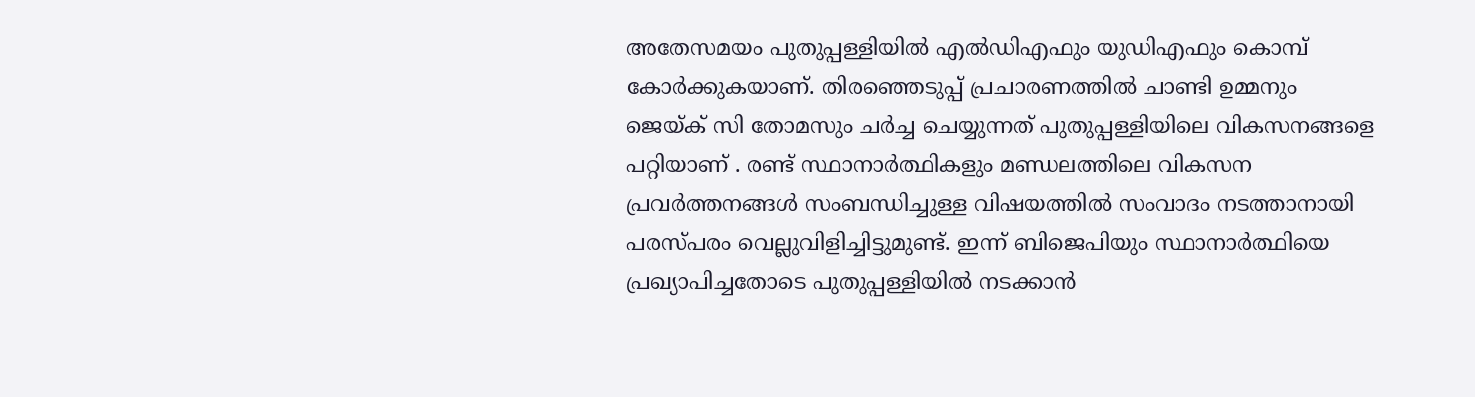അതേസമയം പുതുപ്പള്ളിയിൽ എൽഡിഎഫും യുഡിഎഫും കൊമ്പ് കോർക്കുകയാണ്. തിരഞ്ഞെടുപ്പ് പ്രചാരണത്തിൽ ചാണ്ടി ഉമ്മനും ജെയ്ക് സി തോമസും ചർച്ച ചെയ്യുന്നത് പുതുപ്പള്ളിയിലെ വികസനങ്ങളെ പറ്റിയാണ് . രണ്ട് സ്ഥാനാർത്ഥികളും മണ്ഡലത്തിലെ വികസന പ്രവർത്തനങ്ങൾ സംബന്ധിച്ചുള്ള വിഷയത്തിൽ സംവാദം നടത്താനായി പരസ്പരം വെല്ലുവിളിച്ചിട്ടുമുണ്ട്. ഇന്ന് ബിജെപിയും സ്ഥാനാർത്ഥിയെ പ്രഖ്യാപിച്ചതോടെ പുതുപ്പള്ളിയിൽ നടക്കാൻ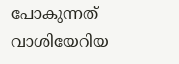പോകുന്നത് വാശിയേറിയ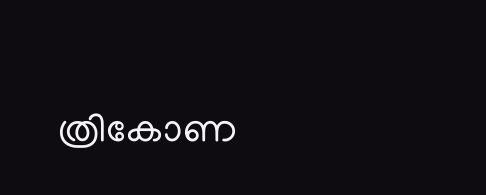ത്രികോണ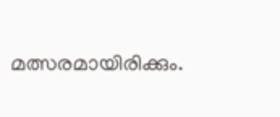മത്സരമായിരിക്കും.